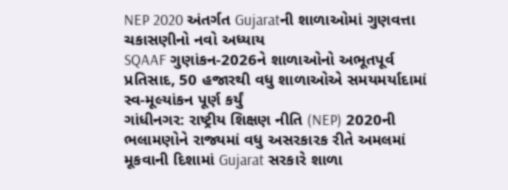NEP 2020 અંતર્ગત Gujaratની શાળાઓમાં ગુણવત્તા ચકાસણીનો નવો અધ્યાય
SQAAF ગુણાંકન-2026ને શાળાઓનો અભૂતપૂર્વ પ્રતિસાદ, 50 હજારથી વધુ શાળાઓએ સમયમર્યાદામાં સ્વ-મૂલ્યાંકન પૂર્ણ કર્યું
ગાંધીનગર: રાષ્ટ્રીય શિક્ષણ નીતિ (NEP) 2020ની ભલામણોને રાજ્યમાં વધુ અસરકારક રીતે અમલમાં મૂકવાની દિશામાં Gujarat સરકારે શાળા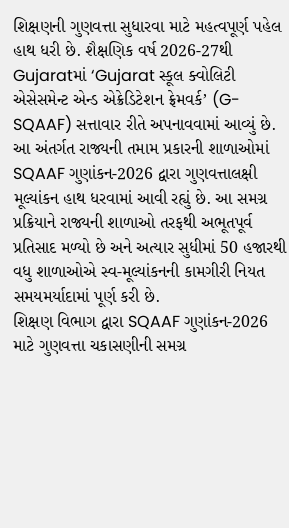શિક્ષણની ગુણવત્તા સુધારવા માટે મહત્વપૂર્ણ પહેલ હાથ ધરી છે. શૈક્ષણિક વર્ષ 2026-27થી Gujaratમાં ‘Gujarat સ્કૂલ ક્વોલિટી એસેસમેન્ટ એન્ડ એક્રેડિટેશન ફ્રેમવર્ક’ (G-SQAAF) સત્તાવાર રીતે અપનાવવામાં આવ્યું છે. આ અંતર્ગત રાજ્યની તમામ પ્રકારની શાળાઓમાં SQAAF ગુણાંકન-2026 દ્વારા ગુણવત્તાલક્ષી મૂલ્યાંકન હાથ ધરવામાં આવી રહ્યું છે. આ સમગ્ર પ્રક્રિયાને રાજ્યની શાળાઓ તરફથી અભૂતપૂર્વ પ્રતિસાદ મળ્યો છે અને અત્યાર સુધીમાં 50 હજારથી વધુ શાળાઓએ સ્વ-મૂલ્યાંકનની કામગીરી નિયત સમયમર્યાદામાં પૂર્ણ કરી છે.
શિક્ષણ વિભાગ દ્વારા SQAAF ગુણાંકન-2026 માટે ગુણવત્તા ચકાસણીની સમગ્ર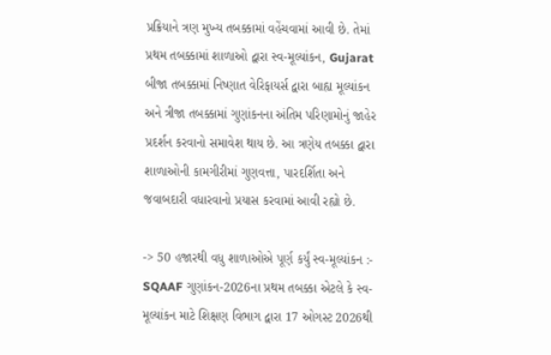પ્રક્રિયાને ત્રણ મુખ્ય તબક્કામાં વહેંચવામાં આવી છે. તેમાં પ્રથમ તબક્કામાં શાળાઓ દ્વારા સ્વ-મૂલ્યાંકન, Gujarat બીજા તબક્કામાં નિષ્ણાત વેરિફાયર્સ દ્વારા બાહ્ય મૂલ્યાંકન અને ત્રીજા તબક્કામાં ગુણાંકનના અંતિમ પરિણામોનું જાહેર પ્રદર્શન કરવાનો સમાવેશ થાય છે. આ ત્રણેય તબક્કા દ્વારા શાળાઓની કામગીરીમાં ગુણવત્તા, પારદર્શિતા અને જવાબદારી વધારવાનો પ્રયાસ કરવામાં આવી રહ્યો છે.

-> 50 હજારથી વધુ શાળાઓએ પૂર્ણ કર્યું સ્વ-મૂલ્યાંકન :- SQAAF ગુણાંકન-2026ના પ્રથમ તબક્કા એટલે કે સ્વ-મૂલ્યાંકન માટે શિક્ષણ વિભાગ દ્વારા 17 ઓગસ્ટ 2026થી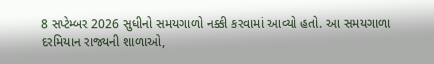8 સપ્ટેમ્બર 2026 સુધીનો સમયગાળો નક્કી કરવામાં આવ્યો હતો. આ સમયગાળા દરમિયાન રાજ્યની શાળાઓ,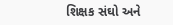શિક્ષક સંઘો અને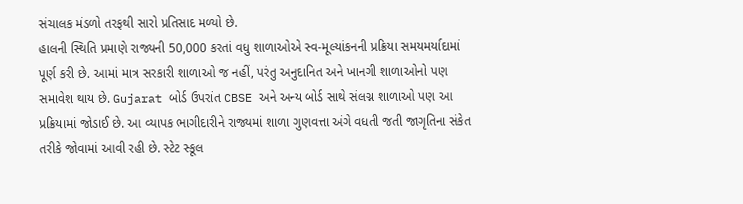સંચાલક મંડળો તરફથી સારો પ્રતિસાદ મળ્યો છે.
હાલની સ્થિતિ પ્રમાણે રાજ્યની 50,000 કરતાં વધુ શાળાઓએ સ્વ-મૂલ્યાંકનની પ્રક્રિયા સમયમર્યાદામાં પૂર્ણ કરી છે. આમાં માત્ર સરકારી શાળાઓ જ નહીં, પરંતુ અનુદાનિત અને ખાનગી શાળાઓનો પણ સમાવેશ થાય છે. Gujarat બોર્ડ ઉપરાંત CBSE અને અન્ય બોર્ડ સાથે સંલગ્ન શાળાઓ પણ આ પ્રક્રિયામાં જોડાઈ છે. આ વ્યાપક ભાગીદારીને રાજ્યમાં શાળા ગુણવત્તા અંગે વધતી જતી જાગૃતિના સંકેત તરીકે જોવામાં આવી રહી છે. સ્ટેટ સ્કૂલ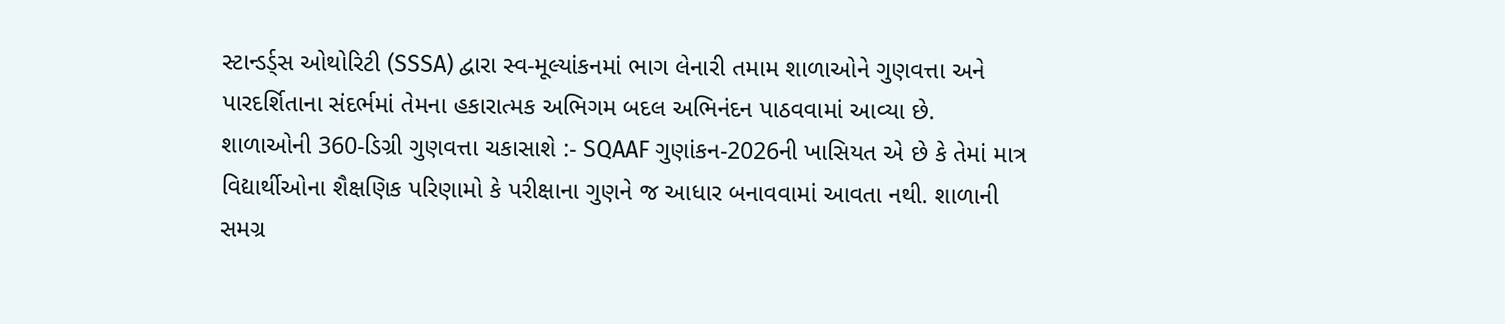સ્ટાન્ડર્ડ્સ ઓથોરિટી (SSSA) દ્વારા સ્વ-મૂલ્યાંકનમાં ભાગ લેનારી તમામ શાળાઓને ગુણવત્તા અને પારદર્શિતાના સંદર્ભમાં તેમના હકારાત્મક અભિગમ બદલ અભિનંદન પાઠવવામાં આવ્યા છે.
શાળાઓની 360-ડિગ્રી ગુણવત્તા ચકાસાશે :- SQAAF ગુણાંકન-2026ની ખાસિયત એ છે કે તેમાં માત્ર વિદ્યાર્થીઓના શૈક્ષણિક પરિણામો કે પરીક્ષાના ગુણને જ આધાર બનાવવામાં આવતા નથી. શાળાની સમગ્ર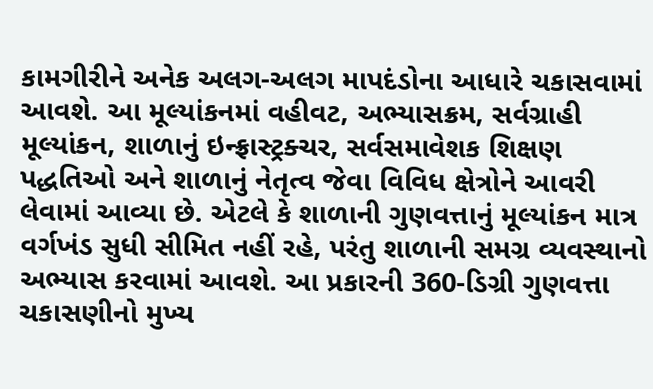કામગીરીને અનેક અલગ-અલગ માપદંડોના આધારે ચકાસવામાં આવશે. આ મૂલ્યાંકનમાં વહીવટ, અભ્યાસક્રમ, સર્વગ્રાહી મૂલ્યાંકન, શાળાનું ઇન્ફ્રાસ્ટ્રક્ચર, સર્વસમાવેશક શિક્ષણ પદ્ધતિઓ અને શાળાનું નેતૃત્વ જેવા વિવિધ ક્ષેત્રોને આવરી લેવામાં આવ્યા છે. એટલે કે શાળાની ગુણવત્તાનું મૂલ્યાંકન માત્ર વર્ગખંડ સુધી સીમિત નહીં રહે, પરંતુ શાળાની સમગ્ર વ્યવસ્થાનો અભ્યાસ કરવામાં આવશે. આ પ્રકારની 360-ડિગ્રી ગુણવત્તા ચકાસણીનો મુખ્ય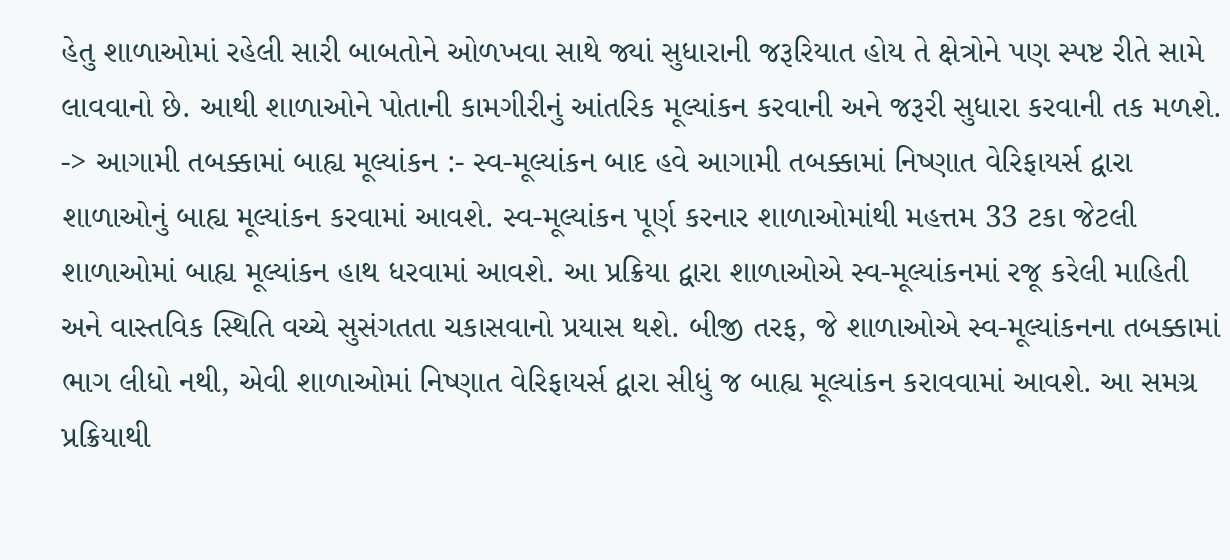હેતુ શાળાઓમાં રહેલી સારી બાબતોને ઓળખવા સાથે જ્યાં સુધારાની જરૂરિયાત હોય તે ક્ષેત્રોને પણ સ્પષ્ટ રીતે સામે લાવવાનો છે. આથી શાળાઓને પોતાની કામગીરીનું આંતરિક મૂલ્યાંકન કરવાની અને જરૂરી સુધારા કરવાની તક મળશે.
-> આગામી તબક્કામાં બાહ્ય મૂલ્યાંકન :- સ્વ-મૂલ્યાંકન બાદ હવે આગામી તબક્કામાં નિષ્ણાત વેરિફાયર્સ દ્વારા શાળાઓનું બાહ્ય મૂલ્યાંકન કરવામાં આવશે. સ્વ-મૂલ્યાંકન પૂર્ણ કરનાર શાળાઓમાંથી મહત્તમ 33 ટકા જેટલી શાળાઓમાં બાહ્ય મૂલ્યાંકન હાથ ધરવામાં આવશે. આ પ્રક્રિયા દ્વારા શાળાઓએ સ્વ-મૂલ્યાંકનમાં રજૂ કરેલી માહિતી અને વાસ્તવિક સ્થિતિ વચ્ચે સુસંગતતા ચકાસવાનો પ્રયાસ થશે. બીજી તરફ, જે શાળાઓએ સ્વ-મૂલ્યાંકનના તબક્કામાં ભાગ લીધો નથી, એવી શાળાઓમાં નિષ્ણાત વેરિફાયર્સ દ્વારા સીધું જ બાહ્ય મૂલ્યાંકન કરાવવામાં આવશે. આ સમગ્ર પ્રક્રિયાથી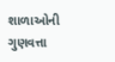શાળાઓની ગુણવત્તા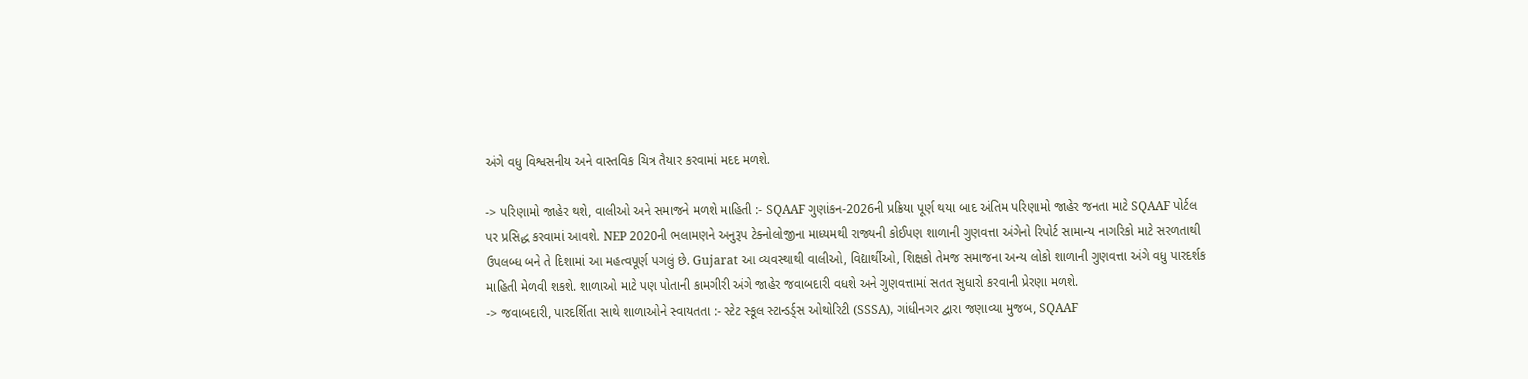અંગે વધુ વિશ્વસનીય અને વાસ્તવિક ચિત્ર તૈયાર કરવામાં મદદ મળશે.

-> પરિણામો જાહેર થશે, વાલીઓ અને સમાજને મળશે માહિતી :- SQAAF ગુણાંકન-2026ની પ્રક્રિયા પૂર્ણ થયા બાદ અંતિમ પરિણામો જાહેર જનતા માટે SQAAF પોર્ટલ પર પ્રસિદ્ધ કરવામાં આવશે. NEP 2020ની ભલામણને અનુરૂપ ટેક્નોલોજીના માધ્યમથી રાજ્યની કોઈપણ શાળાની ગુણવત્તા અંગેનો રિપોર્ટ સામાન્ય નાગરિકો માટે સરળતાથી ઉપલબ્ધ બને તે દિશામાં આ મહત્વપૂર્ણ પગલું છે. Gujarat આ વ્યવસ્થાથી વાલીઓ, વિદ્યાર્થીઓ, શિક્ષકો તેમજ સમાજના અન્ય લોકો શાળાની ગુણવત્તા અંગે વધુ પારદર્શક માહિતી મેળવી શકશે. શાળાઓ માટે પણ પોતાની કામગીરી અંગે જાહેર જવાબદારી વધશે અને ગુણવત્તામાં સતત સુધારો કરવાની પ્રેરણા મળશે.
-> જવાબદારી, પારદર્શિતા સાથે શાળાઓને સ્વાયતતા :- સ્ટેટ સ્કૂલ સ્ટાન્ડર્ડ્સ ઓથોરિટી (SSSA), ગાંધીનગર દ્વારા જણાવ્યા મુજબ, SQAAF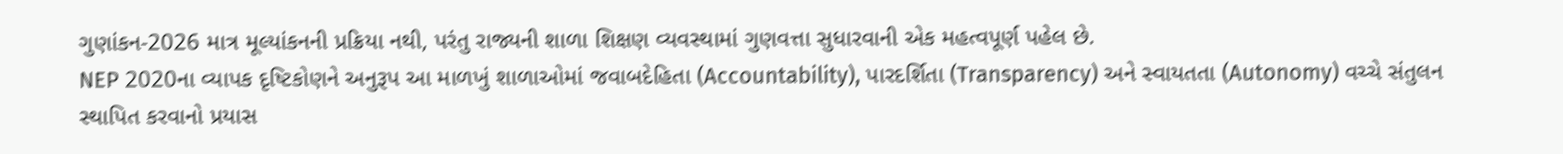ગુણાંકન-2026 માત્ર મૂલ્યાંકનની પ્રક્રિયા નથી, પરંતુ રાજ્યની શાળા શિક્ષણ વ્યવસ્થામાં ગુણવત્તા સુધારવાની એક મહત્વપૂર્ણ પહેલ છે.
NEP 2020ના વ્યાપક દૃષ્ટિકોણને અનુરૂપ આ માળખું શાળાઓમાં જવાબદેહિતા (Accountability), પારદર્શિતા (Transparency) અને સ્વાયતતા (Autonomy) વચ્ચે સંતુલન સ્થાપિત કરવાનો પ્રયાસ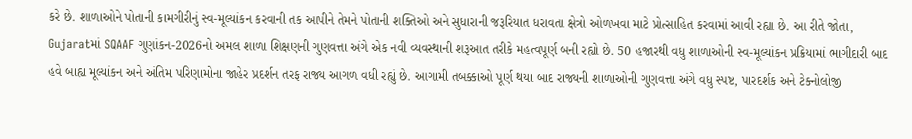કરે છે. શાળાઓને પોતાની કામગીરીનું સ્વ-મૂલ્યાંકન કરવાની તક આપીને તેમને પોતાની શક્તિઓ અને સુધારાની જરૂરિયાત ધરાવતા ક્ષેત્રો ઓળખવા માટે પ્રોત્સાહિત કરવામાં આવી રહ્યા છે. આ રીતે જોતા, Gujaratમાં SQAAF ગુણાંકન-2026નો અમલ શાળા શિક્ષણની ગુણવત્તા અંગે એક નવી વ્યવસ્થાની શરૂઆત તરીકે મહત્વપૂર્ણ બની રહ્યો છે. 50 હજારથી વધુ શાળાઓની સ્વ-મૂલ્યાંકન પ્રક્રિયામાં ભાગીદારી બાદ હવે બાહ્ય મૂલ્યાંકન અને અંતિમ પરિણામોના જાહેર પ્રદર્શન તરફ રાજ્ય આગળ વધી રહ્યું છે. આગામી તબક્કાઓ પૂર્ણ થયા બાદ રાજ્યની શાળાઓની ગુણવત્તા અંગે વધુ સ્પષ્ટ, પારદર્શક અને ટેક્નોલોજી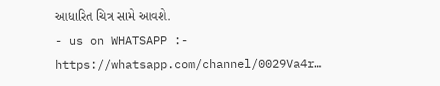આધારિત ચિત્ર સામે આવશે.
- us on WHATSAPP :- https://whatsapp.com/channel/0029Va4r…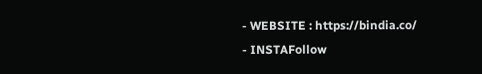- WEBSITE : https://bindia.co/
- INSTAFollow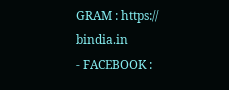GRAM : https:// bindia.in
- FACEBOOK :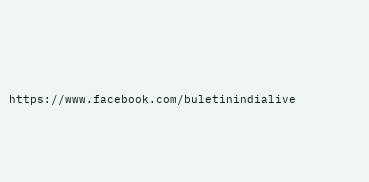https://www.facebook.com/buletinindialive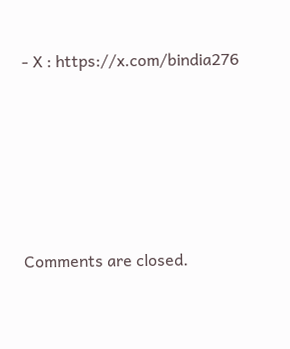- X : https://x.com/bindia276






Comments are closed.